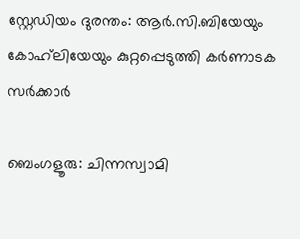സ്റ്റേഡിയം ദുരന്തം: ആർ.സി.ബിയേയും കോഹ്‍ലിയേയും കുറ്റപ്പെടുത്തി കർണാടക സർക്കാർ

ബെംഗളൂരു: ചിന്നസ്വാമി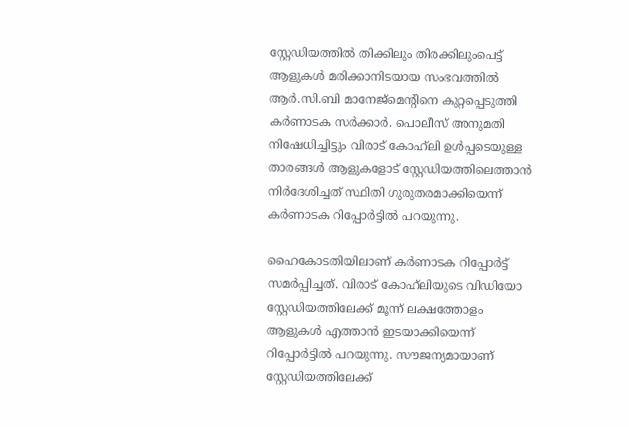സ്റ്റേഡിയത്തിൽ തിക്കിലും തിരക്കിലുംപെട്ട് ആളുകൾ മരിക്കാനിടയായ സംഭവത്തിൽ ആർ.സി.ബി മാനേജ്മെന്റിനെ കുറ്റപ്പെടുത്തി കർണാടക സർക്കാർ. പൊലീസ് അനുമതി നിഷേധിച്ചിട്ടും വിരാട് കോഹ്‍ലി ഉൾപ്പടെയുള്ള താരങ്ങൾ ആളുകളോട് സ്റ്റേഡിയത്തിലെത്താൻ നിർദേശിച്ചത് സ്ഥിതി ഗുരുതരമാക്കിയെന്ന് കർണാടക റിപ്പോർട്ടിൽ പറയുന്നു.

ഹൈകോടതിയിലാണ് കർണാടക റിപ്പോർട്ട് സമർപ്പിച്ചത്. വിരാട് കോഹ്‍ലിയുടെ വിഡിയോ സ്റ്റേഡിയത്തിലേക്ക് മൂന്ന് ലക്ഷത്തോളം ആളുകൾ എത്താൻ ഇടയാക്കിയെന്ന് റിപ്പോർട്ടിൽ പറയുന്നു. സൗജന്യമായാണ് സ്റ്റേഡിയത്തിലേക്ക്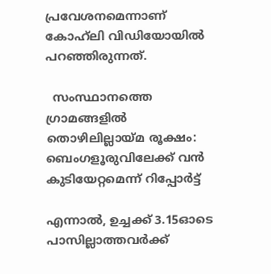പ്രവേശനമെന്നാണ് കോഹ്‍ലി വിഡിയോയിൽ പറഞ്ഞിരുന്നത്.

  സംസ്ഥാനത്തെ ഗ്രാമങ്ങളിൽ തൊഴിലില്ലായ്മ രൂക്ഷം: ബെംഗളൂരുവിലേക്ക് വൻ കുടിയേറ്റമെന്ന് റിപ്പോർട്ട്

എന്നാൽ, ഉച്ചക്ക് 3.15ഓടെ പാസില്ലാത്തവർക്ക്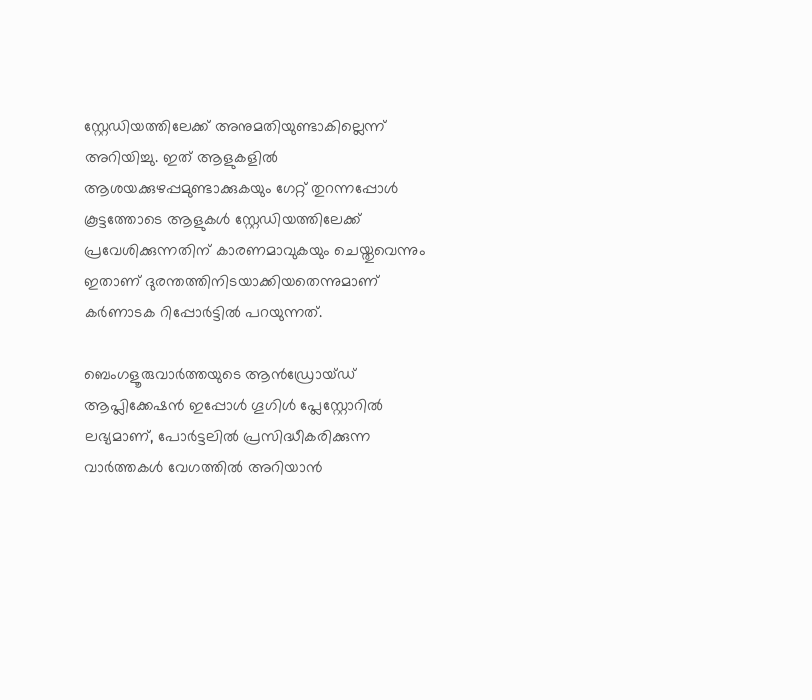സ്റ്റേഡിയത്തിലേക്ക് അനുമതിയുണ്ടാകില്ലെന്ന് അറിയിച്ചു. ഇത് ആളുകളിൽ ആശയക്കുഴപ്പമുണ്ടാക്കുകയും ഗേറ്റ് തുറന്നപ്പോൾ കൂട്ടത്തോടെ ആളുകൾ സ്റ്റേഡിയത്തിലേക്ക് പ്രവേശിക്കുന്നതിന് കാരണമാവുകയും ചെയ്തുവെന്നും ഇതാണ് ദുരന്തത്തിനിടയാക്കിയതെന്നുമാണ് കർണാടക റിപ്പോർട്ടിൽ പറയുന്നത്.

ബെംഗളൂരുവാർത്തയുടെ ആൻഡ്രോയ്ഡ് ആപ്ലിക്കേഷൻ ഇപ്പോൾ ഗൂഗിൾ പ്ലേസ്റ്റോറിൽ ലഭ്യമാണ്, പോർട്ടലിൽ പ്രസിദ്ധീകരിക്കുന്ന വാർത്തകൾ വേഗത്തിൽ അറിയാൻ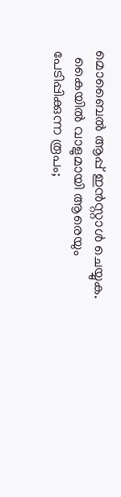മൊബൈൽ ആപ്പ് ഇൻസ്റ്റാൾ ചെയ്യുക.
  കൈയിൽ വാളുമായി ആരെയും പേടിപ്പിക്കുന്ന രൂപം;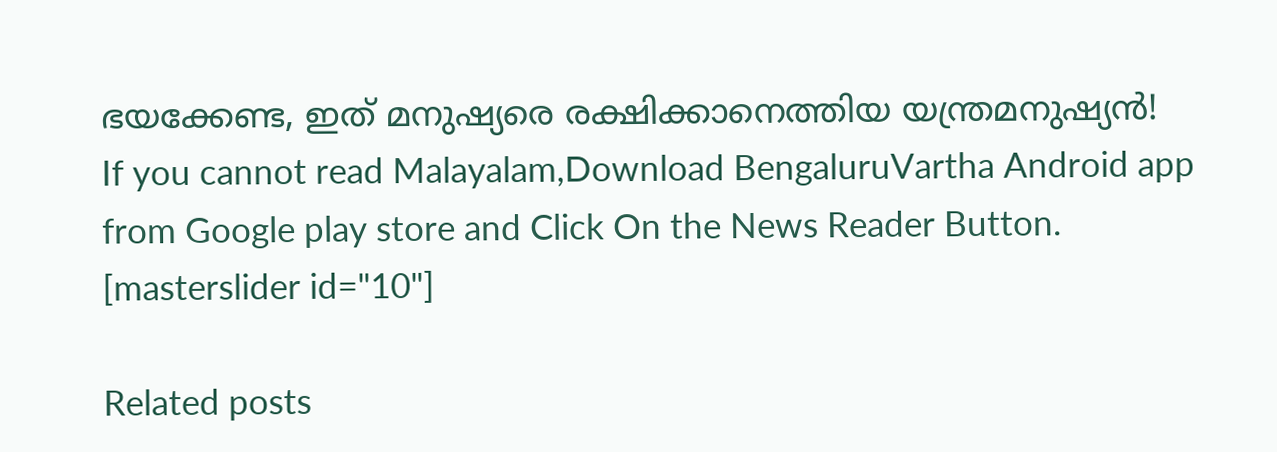ഭയക്കേണ്ട, ഇത് മനുഷ്യരെ രക്ഷിക്കാനെത്തിയ യന്ത്രമനുഷ്യൻ!
If you cannot read Malayalam,Download BengaluruVartha Android app from Google play store and Click On the News Reader Button. [masterslider id="10"]

Related posts